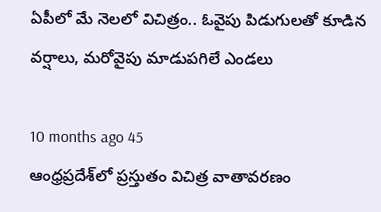ఏపీలో మే నెలలో విచిత్రం.. ఓవైపు పిడుగులతో కూడిన వర్షాలు, మరోవైపు మాడుపగిలే ఎండలు

10 months ago 45
ఆంధ్రప్రదేశ్‌లో ప్రస్తుతం విచిత్ర వాతావరణం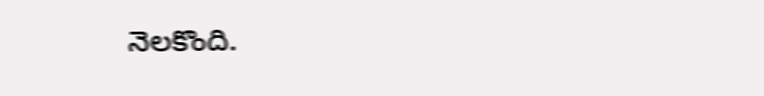నెలకొంది.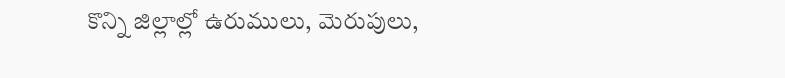కొన్ని జిల్లాల్లో ఉరుములు, మెరుపులు,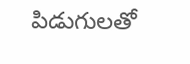పిడుగులతో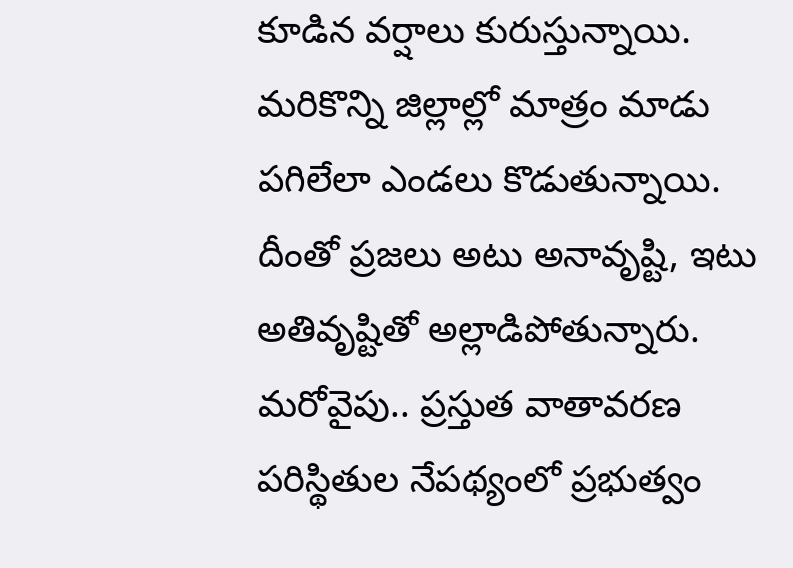కూడిన వర్షాలు కురుస్తున్నాయి. మరికొన్ని జిల్లాల్లో మాత్రం మాడు పగిలేలా ఎండలు కొడుతున్నాయి. దీంతో ప్రజలు అటు అనావృష్టి, ఇటు అతివృష్టితో అల్లాడిపోతున్నారు. మరోవైపు.. ప్రస్తుత వాతావరణ పరిస్థితుల నేపథ్యంలో ప్రభుత్వం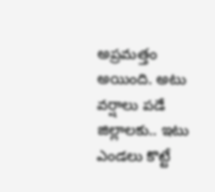అప్రమత్తం అయింది. అటు వర్షాలు పడే జిల్లాలకు.. ఇటు ఎండలు కొట్టే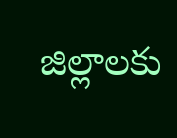జిల్లాలకు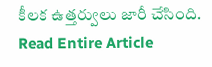కీలక ఉత్తర్వులు జారీ చేసింది.
Read Entire Article